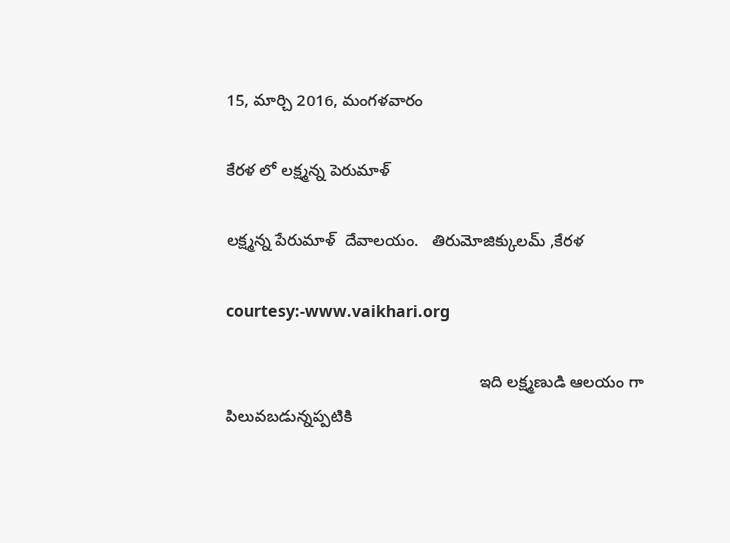15, మార్చి 2016, మంగళవారం

కేరళ లో లక్ష్మన్న పెరుమాళ్

లక్ష్మన్న పేరుమాళ్  దేవాలయం.   తిరుమోజిక్కులమ్ ,కేరళ

courtesy:-www.vaikhari.org

                                                        ఇది లక్ష్మణుడి ఆలయం గా పిలువబడున్నప్పటికి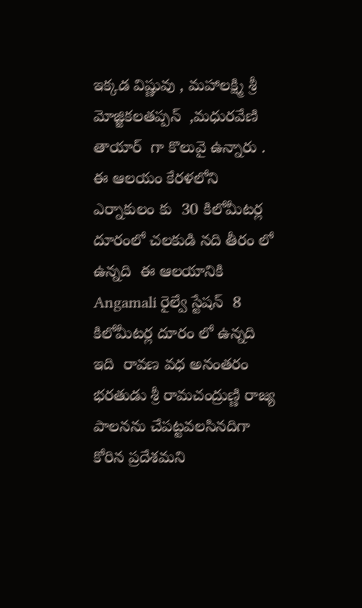ఇక్కడ విష్ణువు , మహాలక్ష్మి శ్రీ మోజ్జికలతప్పన్  ,మధురవేణి తాయార్  గా కొలువై ఉన్నారు .   ఈ ఆలయం కేరళలోని ఎర్నాకులం కు  30 కిలోమీటర్ల దూరంలో చలకుడి నది తీరం లో  ఉన్నది  ఈ ఆలయానికి   Angamali రైల్వే స్టేషన్  8 కిలోమీటర్ల దూరం లో ఉన్నది ఇది  రావణ వధ అనంతరం భరతుడు శ్రీ రామచంద్రుణ్ణి రాజ్య పాలనను చేపట్టవలసినదిగా కోరిన ప్రదేశమని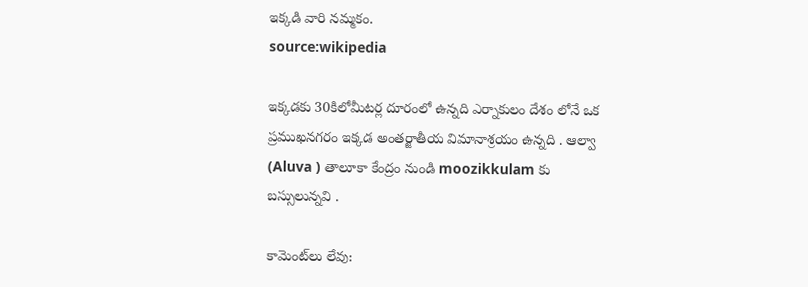ఇక్కడి వారి నమ్మకం.
source:wikipedia

ఇక్కడకు 30కిలోమీటర్ల దూరంలో ఉన్నది ఎర్నాకులం దేశం లోనే ఒక ప్రముఖనగరం ఇక్కడ అంతర్జాతీయ విమానాశ్రయం ఉన్నది . ఆల్వా  (Aluva ) తాలూకా కేంద్రం నుండి moozikkulam కు బస్సులున్నవి .

కామెంట్‌లు లేవు: